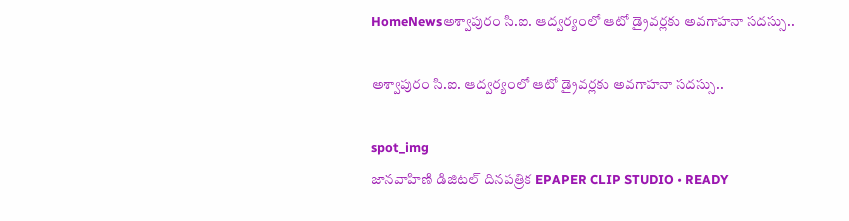HomeNewsఅశ్వాపురం సి.ఐ. ఆద్వర్యంలో ఆటో డ్రైవర్లకు అవగాహనా సదస్సు..

అశ్వాపురం సి.ఐ. ఆద్వర్యంలో ఆటో డ్రైవర్లకు అవగాహనా సదస్సు..

spot_img
జానవాహిణి డిజిటల్ దినపత్రిక EPAPER CLIP STUDIO • READY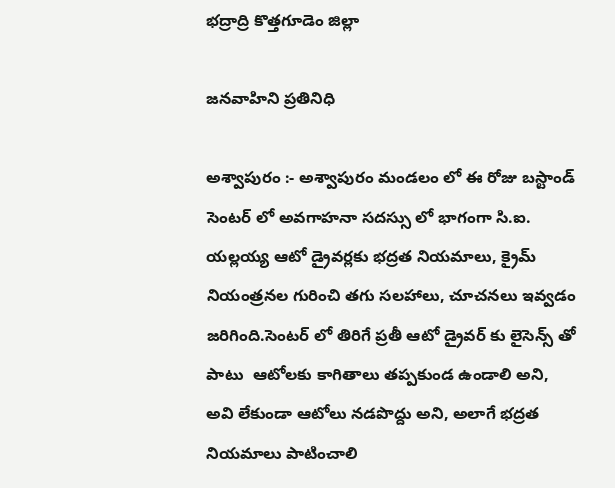భద్రాద్రి కొత్తగూడెం జిల్లా

జనవాహిని ప్రతినిధి

అశ్వాపురం :- అశ్వాపురం మండలం లో ఈ రోజు బస్టాండ్ సెంటర్ లో అవగాహనా సదస్సు లో భాగంగా సి.ఐ. యల్లయ్య ఆటో డ్రైవర్లకు భద్రత నియమాలు, క్రైమ్ నియంత్రనల గురించి తగు సలహాలు, చూచనలు ఇవ్వడం జరిగింది.సెంటర్ లో తిరిగే ప్రతీ ఆటో డ్రైవర్ కు లైసెన్స్ తో పాటు  ఆటోలకు కాగితాలు తప్పకుండ ఉండాలి అని, అవి లేకుండా ఆటోలు నడపొద్దు అని, అలాగే భద్రత నియమాలు పాటించాలి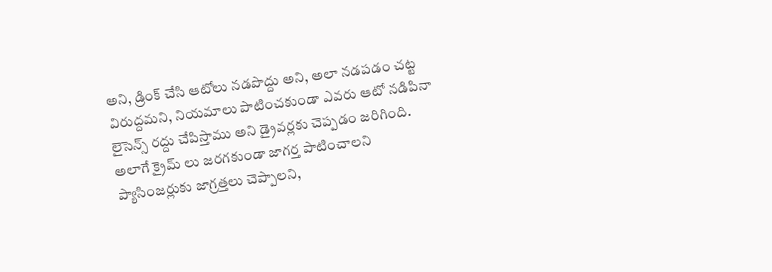అని, డ్రింక్ చేసి ఆటోలు నడపొద్దు అని, అలా నడపడం చట్ట విరుద్దమని, నియమాలు పాటించకుండా ఎవరు ఆటో నడిపినా లైసెన్స్ రద్దు చేపిస్తాము అని డ్రైవర్లకు చెప్పడం జరిగింది. అలాగే క్రైమ్ లు జరగకుండా జాగర్త పాటించాలని ప్యాసింజర్లుకు జాగ్రత్తలు చెప్పాలని,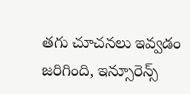తగు చూచనలు ఇవ్వడం జరిగింది, ఇన్సూరెన్స్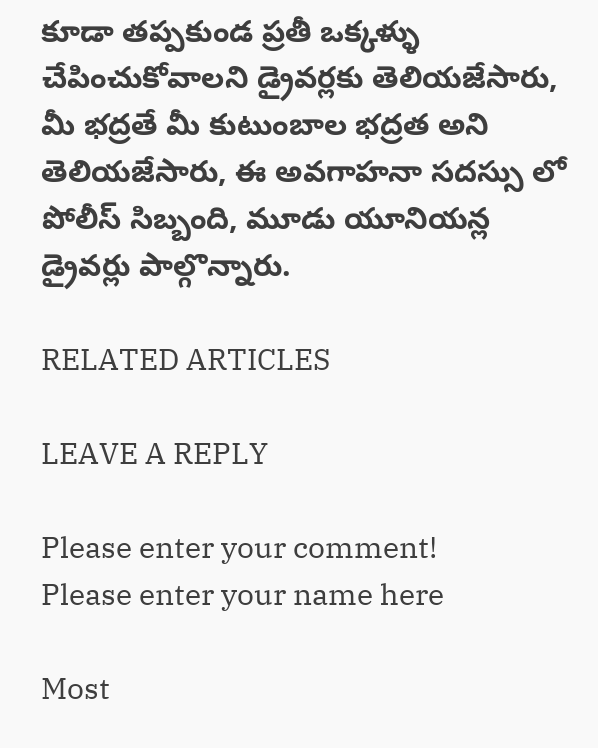కూడా తప్పకుండ ప్రతీ ఒక్కళ్ళు చేపించుకోవాలని డ్రైవర్లకు తెలియజేసారు, మీ భద్రతే మీ కుటుంబాల భద్రత అని తెలియజేసారు, ఈ అవగాహనా సదస్సు లో పోలీస్ సిబ్బంది, మూడు యూనియన్ల డ్రైవర్లు పాల్గొన్నారు.

RELATED ARTICLES

LEAVE A REPLY

Please enter your comment!
Please enter your name here

Most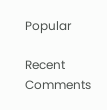Popular

Recent Comments